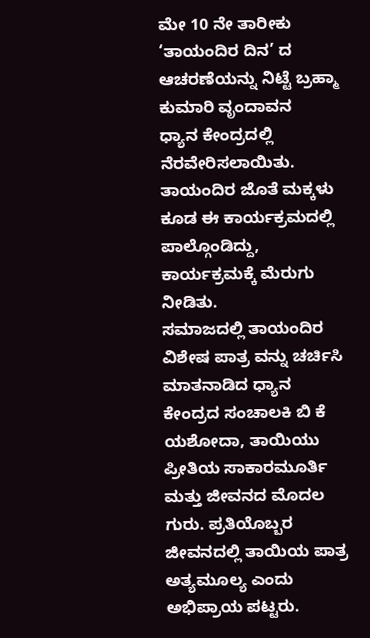ಮೇ 10 ನೇ ತಾರೀಕು ‘ತಾಯಂದಿರ ದಿನ’ ದ ಆಚರಣೆಯನ್ನು ನಿಟ್ಟೆ ಬ್ರಹ್ಮಾ ಕುಮಾರಿ ವೃಂದಾವನ
ಧ್ಯಾನ ಕೇಂದ್ರದಲ್ಲಿ ನೆರವೇರಿಸಲಾಯಿತು.
ತಾಯಂದಿರ ಜೊತೆ ಮಕ್ಕಳು ಕೂಡ ಈ ಕಾರ್ಯಕ್ರಮದಲ್ಲಿ ಪಾಲ್ಗೊಂಡಿದ್ದು, ಕಾರ್ಯಕ್ರಮಕ್ಕೆ ಮೆರುಗು ನೀಡಿತು.
ಸಮಾಜದಲ್ಲಿ ತಾಯಂದಿರ ವಿಶೇಷ ಪಾತ್ರ ವನ್ನು ಚರ್ಚಿಸಿ ಮಾತನಾಡಿದ ಧ್ಯಾನ ಕೇಂದ್ರದ ಸಂಚಾಲಕಿ ಬಿ ಕೆ ಯಶೋದಾ, ತಾಯಿಯು ಪ್ರೀತಿಯ ಸಾಕಾರಮೂರ್ತಿ ಮತ್ತು ಜೀವನದ ಮೊದಲ ಗುರು. ಪ್ರತಿಯೊಬ್ಬರ ಜೀವನದಲ್ಲಿ ತಾಯಿಯ ಪಾತ್ರ ಅತ್ಯಮೂಲ್ಯ ಎಂದು ಅಭಿಪ್ರಾಯ ಪಟ್ಟರು.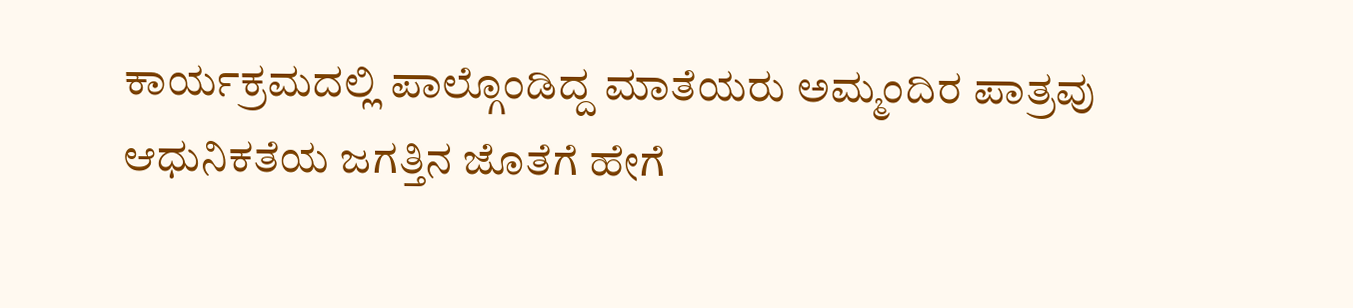ಕಾರ್ಯಕ್ರಮದಲ್ಲಿ ಪಾಲ್ಗೊಂಡಿದ್ದ ಮಾತೆಯರು ಅಮ್ಮಂದಿರ ಪಾತ್ರವು ಆಧುನಿಕತೆಯ ಜಗತ್ತಿನ ಜೊತೆಗೆ ಹೇಗೆ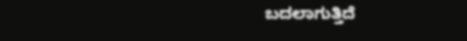ಬದಲಾಗುತ್ತಿದೆ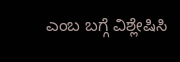ಎಂಬ ಬಗ್ಗೆ ವಿಶ್ಲೇಷಿಸಿ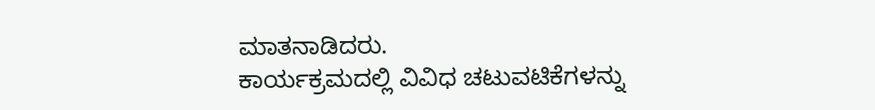ಮಾತನಾಡಿದರು.
ಕಾರ್ಯಕ್ರಮದಲ್ಲಿ ವಿವಿಧ ಚಟುವಟಿಕೆಗಳನ್ನು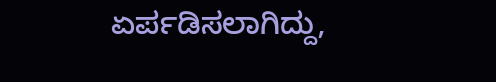ಏರ್ಪಡಿಸಲಾಗಿದ್ದು,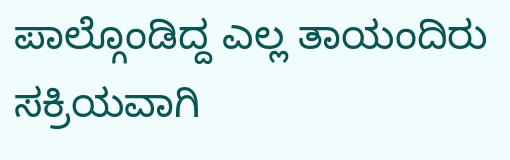ಪಾಲ್ಗೊಂಡಿದ್ದ ಎಲ್ಲ ತಾಯಂದಿರು ಸಕ್ರಿಯವಾಗಿ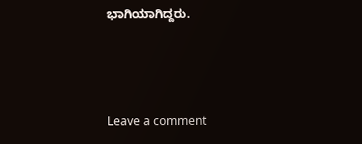ಭಾಗಿಯಾಗಿದ್ದರು.



Leave a comment